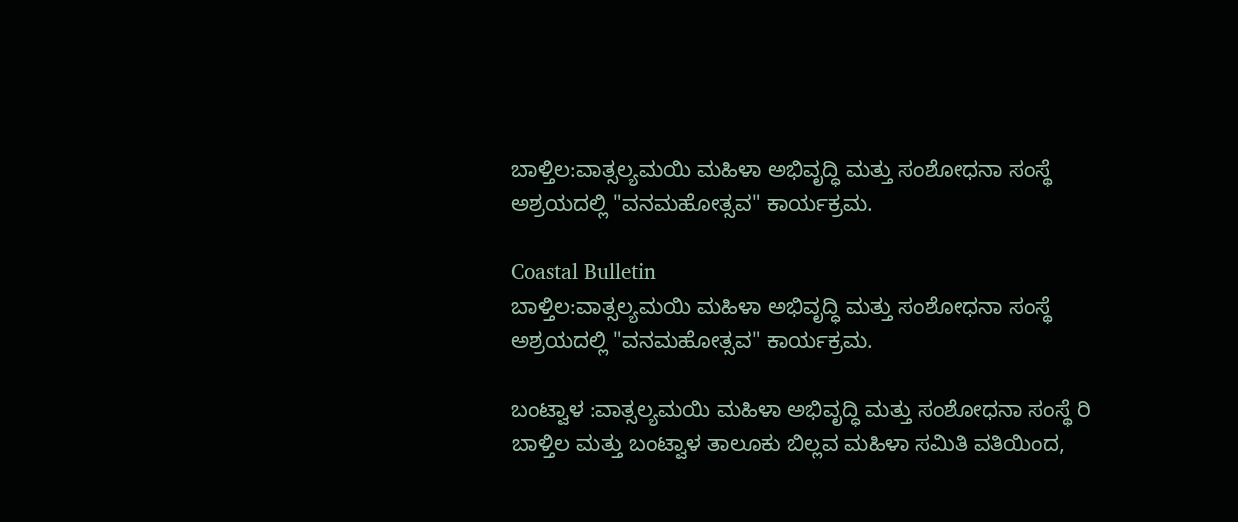ಬಾಳ್ತಿಲ:ವಾತ್ಸಲ್ಯಮಯಿ ಮಹಿಳಾ ಅಭಿವೃದ್ಧಿ ಮತ್ತು ಸಂಶೋಧನಾ ಸಂಸ್ಥೆ ಅಶ್ರಯದಲ್ಲಿ "ವನಮಹೋತ್ಸವ" ಕಾರ್ಯಕ್ರಮ.

Coastal Bulletin
ಬಾಳ್ತಿಲ:ವಾತ್ಸಲ್ಯಮಯಿ ಮಹಿಳಾ ಅಭಿವೃದ್ಧಿ ಮತ್ತು ಸಂಶೋಧನಾ ಸಂಸ್ಥೆ ಅಶ್ರಯದಲ್ಲಿ "ವನಮಹೋತ್ಸವ" ಕಾರ್ಯಕ್ರಮ.

ಬಂಟ್ವಾಳ :ವಾತ್ಸಲ್ಯಮಯಿ ಮಹಿಳಾ ಅಭಿವೃದ್ಧಿ ಮತ್ತು ಸಂಶೋಧನಾ ಸಂಸ್ಥೆ ರಿ ಬಾಳ್ತಿಲ ಮತ್ತು ಬಂಟ್ವಾಳ ತಾಲೂಕು ಬಿಲ್ಲವ ಮಹಿಳಾ ಸಮಿತಿ ವತಿಯಿಂದ,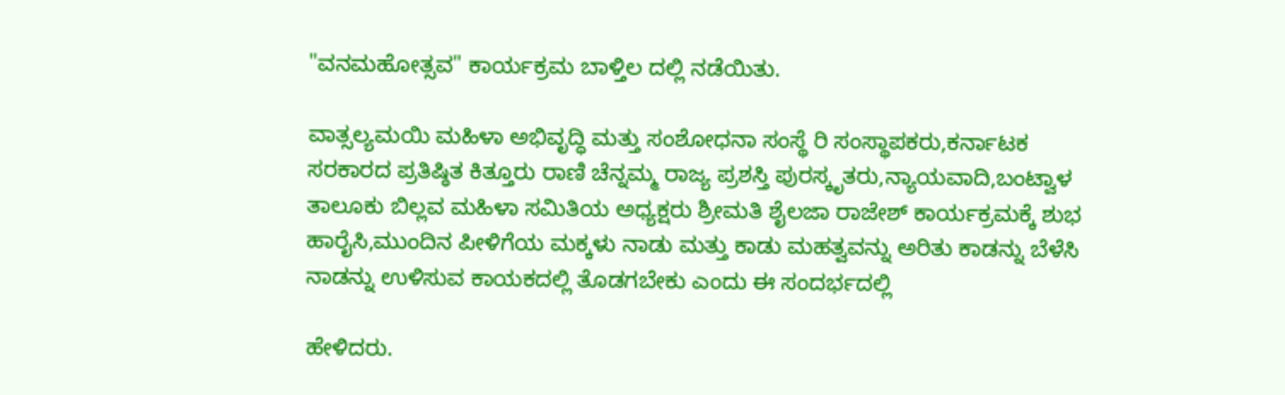"ವನಮಹೋತ್ಸವ" ಕಾರ್ಯಕ್ರಮ ಬಾಳ್ತಿಲ ದಲ್ಲಿ ನಡೆಯಿತು.

ವಾತ್ಸಲ್ಯಮಯಿ ಮಹಿಳಾ ಅಭಿವೃದ್ಧಿ ಮತ್ತು ಸಂಶೋಧನಾ ಸಂಸ್ಥೆ ರಿ ಸಂಸ್ಥಾಪಕರು,ಕರ್ನಾಟಕ ಸರಕಾರದ ಪ್ರತಿಷ್ಠಿತ ಕಿತ್ತೂರು ರಾಣಿ ಚೆನ್ನಮ್ಮ ರಾಜ್ಯ ಪ್ರಶಸ್ತಿ ಪುರಸ್ಕೃತರು,ನ್ಯಾಯವಾದಿ,ಬಂಟ್ವಾಳ ತಾಲೂಕು ಬಿಲ್ಲವ ಮಹಿಳಾ ಸಮಿತಿಯ ಅಧ್ಯಕ್ಷರು ಶ್ರೀಮತಿ ಶೈಲಜಾ ರಾಜೇಶ್ ಕಾರ್ಯಕ್ರಮಕ್ಕೆ ಶುಭ ಹಾರೈಸಿ,ಮುಂದಿನ ಪೀಳಿಗೆಯ ಮಕ್ಕಳು ನಾಡು ಮತ್ತು ಕಾಡು ಮಹತ್ವವನ್ನು ಅರಿತು ಕಾಡನ್ನು ಬೆಳೆಸಿ ನಾಡನ್ನು ಉಳಿಸುವ ಕಾಯಕದಲ್ಲಿ ತೊಡಗಬೇಕು ಎಂದು ಈ ಸಂದರ್ಭದಲ್ಲಿ

ಹೇಳಿದರು.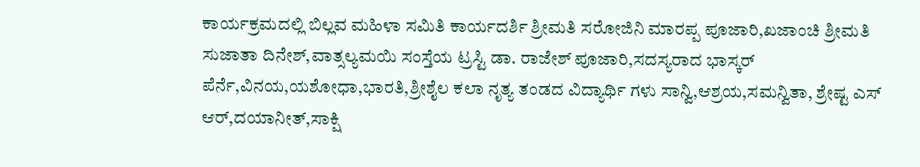ಕಾರ್ಯಕ್ರಮದಲ್ಲಿ ಬಿಲ್ಲವ ಮಹಿಳಾ ಸಮಿತಿ ಕಾರ್ಯದರ್ಶಿ ಶ್ರೀಮತಿ ಸರೋಜಿನಿ ಮಾರಪ್ಪ ಪೂಜಾರಿ,ಖಜಾಂಚಿ ಶ್ರೀಮತಿ ಸುಜಾತಾ ದಿನೇಶ್,ವಾತ್ಸಲ್ಯಮಯಿ ಸಂಸ್ತೆಯ ಟ್ರಸ್ಟಿ ಡಾ. ರಾಜೇಶ್ ಪೂಜಾರಿ,ಸದಸ್ಯರಾದ ಭಾಸ್ಕರ್ ಪೆರ್ನೆ,ವಿನಯ,ಯಶೋಧಾ,ಭಾರತಿ,ಶ್ರೀಶೈಲ ಕಲಾ ನೃತ್ಯ ತಂಡದ ವಿದ್ಯಾರ್ಥಿ ಗಳು ಸಾನ್ವಿ,ಆಶ್ರಯ,ಸಮನ್ವಿತಾ, ಶ್ರೇಷ್ಟ ಎಸ್ ಆರ್,ದಯಾನೀತ್,ಸಾಕ್ಷಿ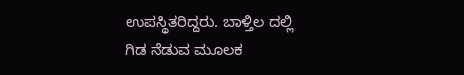ಉಪಸ್ಥಿತರಿದ್ದರು. ಬಾಳ್ತಿಲ ದಲ್ಲಿ ಗಿಡ ನೆಡುವ ಮೂಲಕ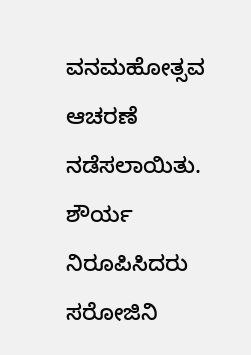ವನಮಹೋತ್ಸವ ಆಚರಣೆ ನಡೆಸಲಾಯಿತು. ಶೌರ್ಯ ನಿರೂಪಿಸಿದರು ಸರೋಜಿನಿ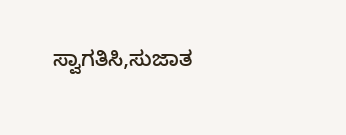ಸ್ವಾಗತಿಸಿ,ಸುಜಾತ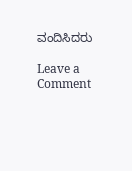ವಂದಿಸಿದರು

Leave a Comment